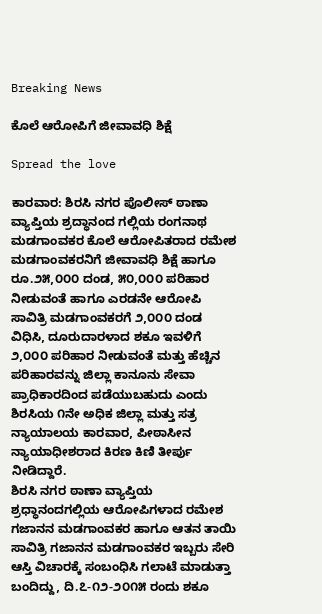Breaking News

ಕೊಲೆ ಆರೋಪಿಗೆ ಜೀವಾವಧಿ ಶಿಕ್ಷೆ

Spread the love

ಕಾರವಾರ: ಶಿರಸಿ ನಗರ ಪೊಲೀಸ್ ಠಾಣಾ ವ್ಯಾಪ್ತಿಯ ಶ್ರದ್ಧಾನಂದ ಗಲ್ಲಿಯ ರಂಗನಾಥ ಮಡಗಾಂವಕರ ಕೊಲೆ ಆರೋಪಿತರಾದ ರಮೇಶ ಮಡಗಾಂವಕರನಿಗೆ ಜೀವಾವಧಿ ಶಿಕ್ಷೆ ಹಾಗೂ ರೂ.೨೫,೦೦೦ ದಂಡ, ೫೦,೦೦೦ ಪರಿಹಾರ ನೀಡುವಂತೆ ಹಾಗೂ ಎರಡನೇ ಆರೋಪಿ ಸಾವಿತ್ರಿ ಮಡಗಾಂವಕರಗೆ ೨,೦೦೦ ದಂಡ ವಿಧಿಸಿ, ದೂರುದಾರಳಾದ ಶಕೂ ಇವಳಿಗೆ ೨,೦೦೦ ಪರಿಹಾರ ನೀಡುವಂತೆ ಮತ್ತು ಹೆಚ್ಚಿನ ಪರಿಹಾರವನ್ನು ಜಿಲ್ಲಾ ಕಾನೂನು ಸೇವಾ ಪ್ರಾಧಿಕಾರದಿಂದ ಪಡೆಯುಬಹುದು ಎಂದು ಶಿರಸಿಯ ೧ನೇ ಅಧಿಕ ಜಿಲ್ಲಾ ಮತ್ತು ಸತ್ರ ನ್ಯಾಯಾಲಯ ಕಾರವಾರ, ಪೀಠಾಸೀನ ನ್ಯಾಯಾಧೀಶರಾದ ಕಿರಣ ಕಿಣಿ ತೀರ್ಪು ನೀಡಿದ್ದಾರೆ.
ಶಿರಸಿ ನಗರ ಠಾಣಾ ವ್ಯಾಪ್ತಿಯ ಶ್ರಧ್ಧಾನಂದಗಲ್ಲಿಯ ಆರೋಪಿಗಳಾದ ರಮೇಶ ಗಜಾನನ ಮಡಗಾಂವಕರ ಹಾಗೂ ಆತನ ತಾಯಿ ಸಾವಿತ್ರಿ ಗಜಾನನ ಮಡಗಾಂವಕರ ಇಬ್ಬರು ಸೇರಿ ಆಸ್ತಿ ವಿಚಾರಕ್ಕೆ ಸಂಬಂಧಿಸಿ ಗಲಾಟೆ ಮಾಡುತ್ತಾ ಬಂದಿದ್ದು, ದಿ.೭-೧೨-೨೦೧೫ ರಂದು ಶಕೂ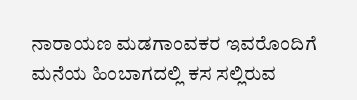ನಾರಾಯಣ ಮಡಗಾಂವಕರ ಇವರೊಂದಿಗೆ ಮನೆಯ ಹಿಂಬಾಗದಲ್ಲಿ ಕಸ ಸಲ್ಲಿರುವ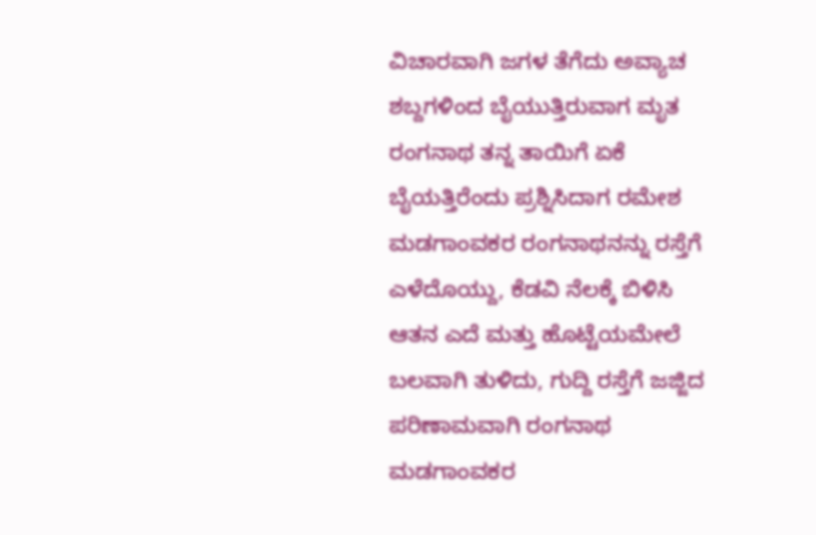ವಿಚಾರವಾಗಿ ಜಗಳ ತೆಗೆದು ಅವ್ಯಾಚ ಶಬ್ದಗಳಿಂದ ಬೈಯುತ್ತಿರುವಾಗ ಮೃತ ರಂಗನಾಥ ತನ್ನ ತಾಯಿಗೆ ಏಕೆ ಬೈಯತ್ತಿರೆಂದು ಪ್ರಶ್ನಿಸಿದಾಗ ರಮೇಶ ಮಡಗಾಂವಕರ ರಂಗನಾಥನನ್ನು ರಸ್ತೆಗೆ ಎಳೆದೊಯ್ದು, ಕೆಡವಿ ನೆಲಕ್ಕೆ ಬಿಳಿಸಿ ಆತನ ಎದೆ ಮತ್ತು ಹೊಟ್ಟೆಯಮೇಲೆ ಬಲವಾಗಿ ತುಳಿದು, ಗುದ್ದಿ ರಸ್ತೆಗೆ ಜಜ್ಜಿದ ಪರಿಣಾಮವಾಗಿ ರಂಗನಾಥ ಮಡಗಾಂವಕರ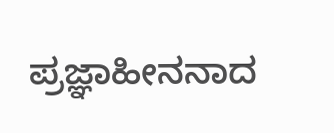ಪ್ರಜ್ಞಾಹೀನನಾದ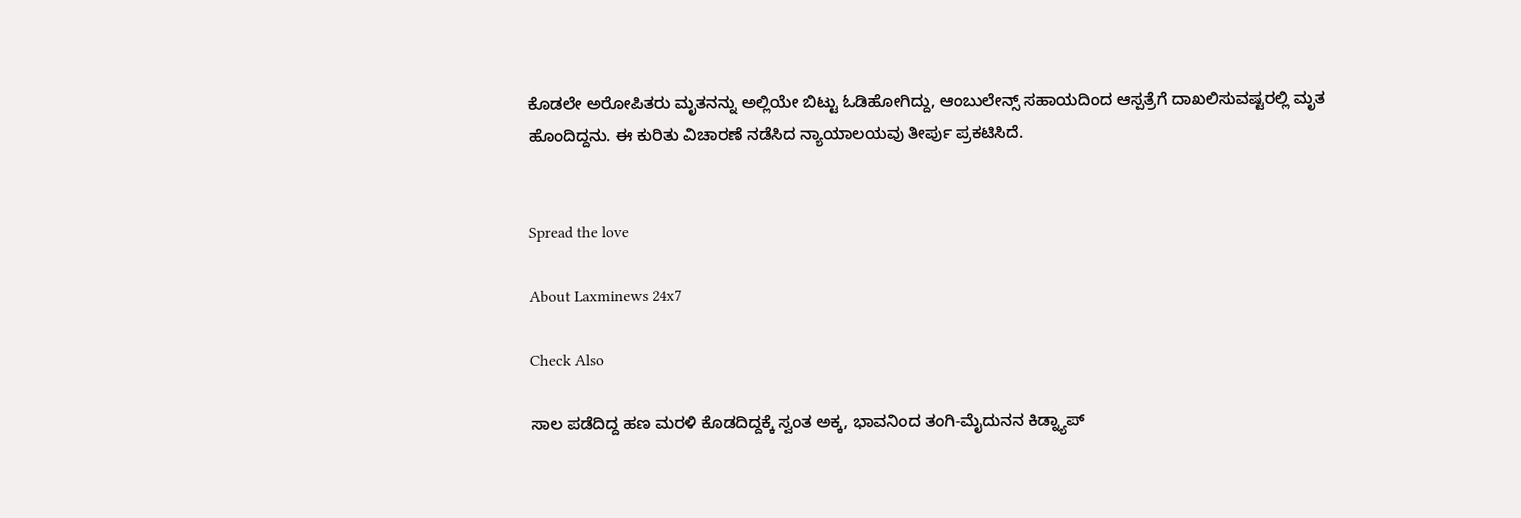ಕೊಡಲೇ ಅರೋಪಿತರು ಮೃತನನ್ನು ಅಲ್ಲಿಯೇ ಬಿಟ್ಟು ಓಡಿಹೋಗಿದ್ದು, ಆಂಬುಲೇನ್ಸ್ ಸಹಾಯದಿಂದ ಆಸ್ಪತ್ರೆಗೆ ದಾಖಲಿಸುವಷ್ಟರಲ್ಲಿ ಮೃತ ಹೊಂದಿದ್ದನು. ಈ ಕುರಿತು ವಿಚಾರಣೆ ನಡೆಸಿದ ನ್ಯಾಯಾಲಯವು ತೀರ್ಪು ಪ್ರಕಟಿಸಿದೆ.


Spread the love

About Laxminews 24x7

Check Also

ಸಾಲ ಪಡೆದಿದ್ದ ಹಣ ಮರಳಿ ಕೊಡದಿದ್ದಕ್ಕೆ ಸ್ವಂತ ಅಕ್ಕ, ಭಾವನಿಂದ ತಂಗಿ-ಮೈದುನನ ಕಿಡ್ನ್ಯಾಪ್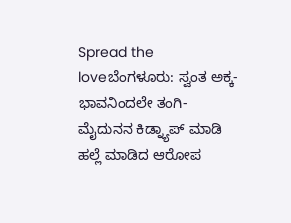Spread the loveಬೆಂಗಳೂರು: ಸ್ವಂತ ಅಕ್ಕ-ಭಾವನಿಂದಲೇ ತಂಗಿ-ಮೈದುನನ ಕಿಡ್ನ್ಯಾಪ್ ಮಾಡಿ ಹಲ್ಲೆ ಮಾಡಿದ ಆರೋಪ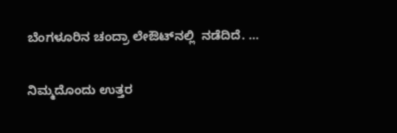ಬೆಂಗಳೂರಿನ ಚಂದ್ರಾ ಲೇಔಟ್‌ನಲ್ಲಿ  ನಡೆದಿದೆ. …

ನಿಮ್ಮದೊಂದು ಉತ್ತರ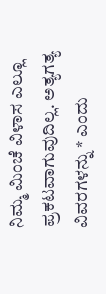ನಿಮ್ಮ ಮಿಂಚೆ ವಿಳಾಸ ಎಲ್ಲೂ ಪ್ರಕಟವಾಗುವುದಿಲ್ಲ. ಅತ್ಯಗತ್ಯ ವಿವರಗಳನ್ನು * ಎಂದು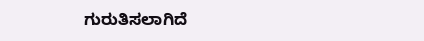ಗುರುತಿಸಲಾಗಿದೆ